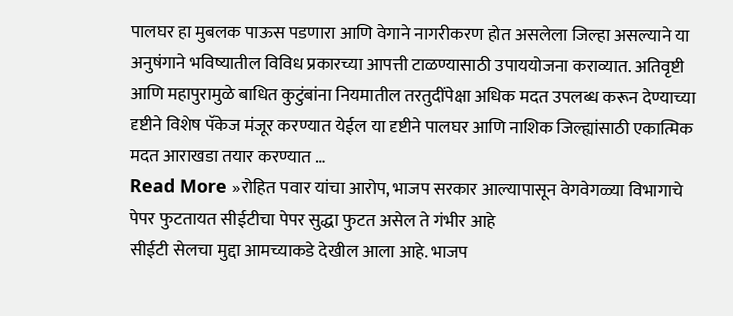पालघर हा मुबलक पाऊस पडणारा आणि वेगाने नागरीकरण होत असलेला जिल्हा असल्याने या अनुषंगाने भविष्यातील विविध प्रकारच्या आपत्ती टाळण्यासाठी उपाययोजना कराव्यात. अतिवृष्टी आणि महापुरामुळे बाधित कुटुंबांना नियमातील तरतुदींपेक्षा अधिक मदत उपलब्ध करून देण्याच्या दृष्टीने विशेष पॅकेज मंजूर करण्यात येईल या दृष्टीने पालघर आणि नाशिक जिल्ह्यांसाठी एकात्मिक मदत आराखडा तयार करण्यात …
Read More »रोहित पवार यांचा आरोप, भाजप सरकार आल्यापासून वेगवेगळ्या विभागाचे पेपर फुटतायत सीईटीचा पेपर सुद्धा फुटत असेल ते गंभीर आहे
सीईटी सेलचा मुद्दा आमच्याकडे देखील आला आहे. भाजप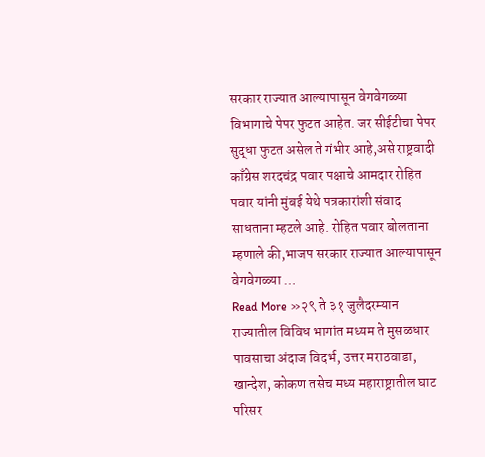सरकार राज्यात आल्यापासून वेगवेगळ्या विभागाचे पेपर फुटत आहेत. जर सीईटीचा पेपर सुद्धा फुटत असेल ते गंभीर आहे,असे राष्ट्रवादी काँग्रेस शरदचंद्र पवार पक्षाचे आमदार रोहित पवार यांनी मुंबई येथे पत्रकारांशी संवाद साधताना म्हटले आहे. रोहित पवार बोलताना म्हणाले की,भाजप सरकार राज्यात आल्यापासून वेगवेगळ्या …
Read More »२९ ते ३१ जुलैदरम्यान राज्यातील विविध भागांत मध्यम ते मुसळधार पावसाचा अंदाज विदर्भ, उत्तर मराठवाडा, खान्देश, कोकण तसेच मध्य महाराष्ट्रातील घाट परिसर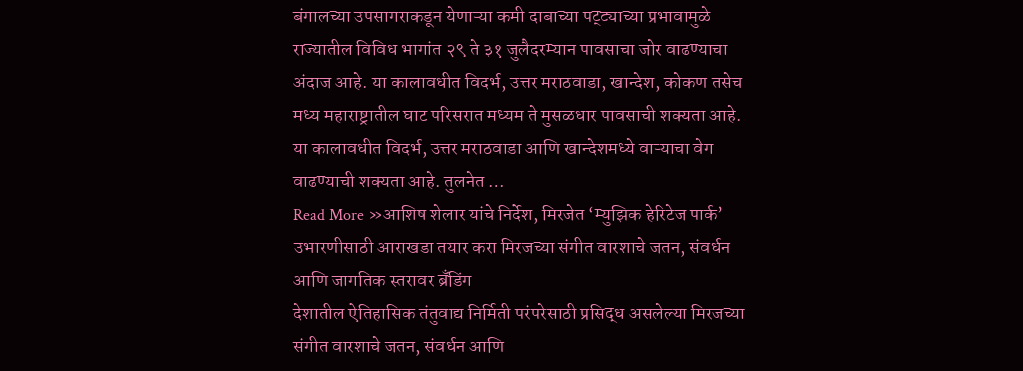बंगालच्या उपसागराकडून येणाऱ्या कमी दाबाच्या पट्ट्याच्या प्रभावामुळे राज्यातील विविध भागांत २९ ते ३१ जुलैदरम्यान पावसाचा जोर वाढण्याचा अंदाज आहे. या कालावधीत विदर्भ, उत्तर मराठवाडा, खान्देश, कोकण तसेच मध्य महाराष्ट्रातील घाट परिसरात मध्यम ते मुसळधार पावसाची शक्यता आहे. या कालावधीत विदर्भ, उत्तर मराठवाडा आणि खान्देशमध्ये वाऱ्याचा वेग वाढण्याची शक्यता आहे. तुलनेत …
Read More »आशिष शेलार यांचे निर्देश, मिरजेत ‘म्युझिक हेरिटेज पार्क’ उभारणीसाठी आराखडा तयार करा मिरजच्या संगीत वारशाचे जतन, संवर्धन आणि जागतिक स्तरावर ब्रँडिंग
देशातील ऐतिहासिक तंतुवाद्य निर्मिती परंपरेसाठी प्रसिद्ध असलेल्या मिरजच्या संगीत वारशाचे जतन, संवर्धन आणि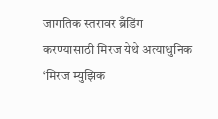जागतिक स्तरावर ब्रँडिंग करण्यासाठी मिरज येथे अत्याधुनिक ‘मिरज म्युझिक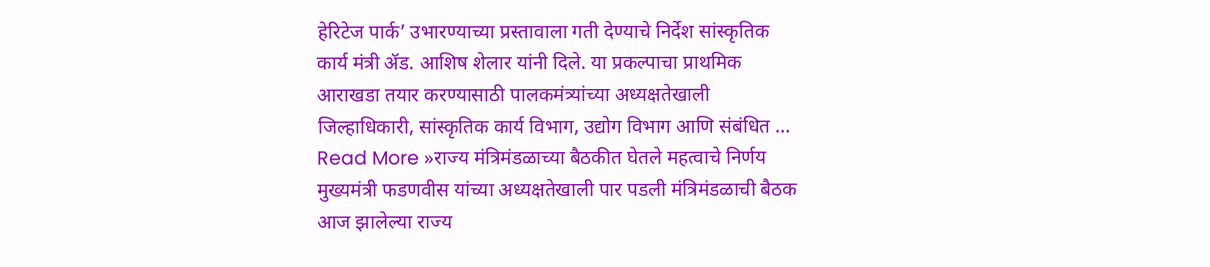हेरिटेज पार्क’ उभारण्याच्या प्रस्तावाला गती देण्याचे निर्देश सांस्कृतिक कार्य मंत्री ॲड. आशिष शेलार यांनी दिले. या प्रकल्पाचा प्राथमिक आराखडा तयार करण्यासाठी पालकमंत्र्यांच्या अध्यक्षतेखाली जिल्हाधिकारी, सांस्कृतिक कार्य विभाग, उद्योग विभाग आणि संबंधित …
Read More »राज्य मंत्रिमंडळाच्या बैठकीत घेतले महत्वाचे निर्णय मुख्यमंत्री फडणवीस यांच्या अध्यक्षतेखाली पार पडली मंत्रिमंडळाची बैठक
आज झालेल्या राज्य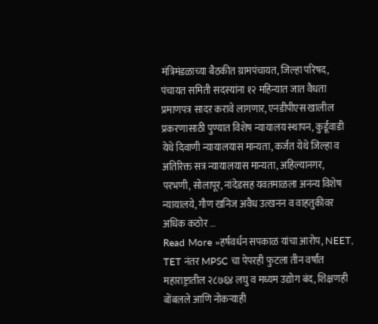मंत्रिमंडळाच्या बैठकीत ग्रामपंचायत, जिल्हा परिषद, पंचायत समिती सदस्यांना १२ महिन्यात जात वैधता प्रमाणपत्र सादर करावे लागणार, एनडीपीएस खालील प्रकरणासाठी पुण्यात विशेष न्यायालय स्थापन, कुर्डूवाडी येथे दिवाणी न्यायालयास मान्यता, कर्जत येथे जिल्हा व अतिरिक्त सत्र न्यायालयास मान्यता, अहिल्यानगर, परभणी, सोलापूर, नांदेडसह यवतमाळला अनन्य विशेष न्यायालये, गौण खनिज अवैध उत्खनन व वाहतुकीवर अधिक कठोर …
Read More »हर्षवर्धन सपकाळ यांचा आरोप, NEET, TET नंतर MPSC चा पेपरही फुटला तीन वर्षांत महाराष्ट्रातील २८७६४ लघु व मध्यम उद्योग बंद, शिक्षणही बोंबलले आणि नोकऱ्याही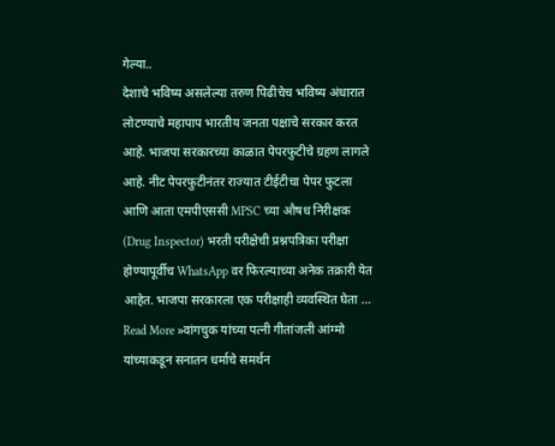गेल्या..
देशाचे भविष्य असलेल्या तरुण पिढीचेच भविष्य अंधारात लोटण्याचे महापाप भारतीय जनता पक्षाचे सरकार करत आहे. भाजपा सरकारच्या काळात पेपरफुटीचे ग्रहण लागले आहे. नीट पेपरफुटीनंतर राज्यात टीईटीचा पेपर फुटला आणि आता एमपीएससी MPSC च्या औषध निरीक्षक (Drug Inspector) भरती परीक्षेची प्रश्नपत्रिका परीक्षा होण्यापूर्वीच WhatsApp वर फिरल्याच्या अनेक तक्रारी येत आहेत. भाजपा सरकारला एक परीक्षाही व्यवस्थित घेता …
Read More »वांगचुक यांच्या पत्नी गीतांजली आंग्मो यांच्याकडून सनातन धर्माचे समर्थन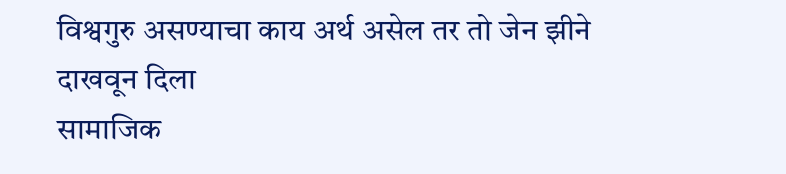विश्वगुरु असण्याचा काय अर्थ असेल तर तो जेन झीने दाखवून दिला
सामाजिक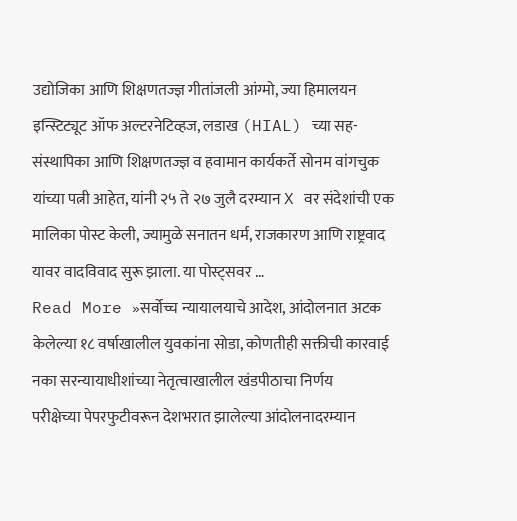उद्योजिका आणि शिक्षणतज्ज्ञ गीतांजली आंग्मो, ज्या हिमालयन इन्स्टिट्यूट ऑफ अल्टरनेटिव्हज, लडाख (HIAL) च्या सह-संस्थापिका आणि शिक्षणतज्ज्ञ व हवामान कार्यकर्ते सोनम वांगचुक यांच्या पत्नी आहेत, यांनी २५ ते २७ जुलै दरम्यान X वर संदेशांची एक मालिका पोस्ट केली, ज्यामुळे सनातन धर्म, राजकारण आणि राष्ट्रवाद यावर वादविवाद सुरू झाला. या पोस्ट्सवर …
Read More »सर्वोच्च न्यायालयाचे आदेश, आंदोलनात अटक केलेल्या १८ वर्षाखालील युवकांना सोडा, कोणतीही सक्तीची कारवाई नका सरन्यायाधीशांच्या नेतृत्वाखालील खंडपीठाचा निर्णय
परीक्षेच्या पेपरफुटीवरून देशभरात झालेल्या आंदोलनादरम्यान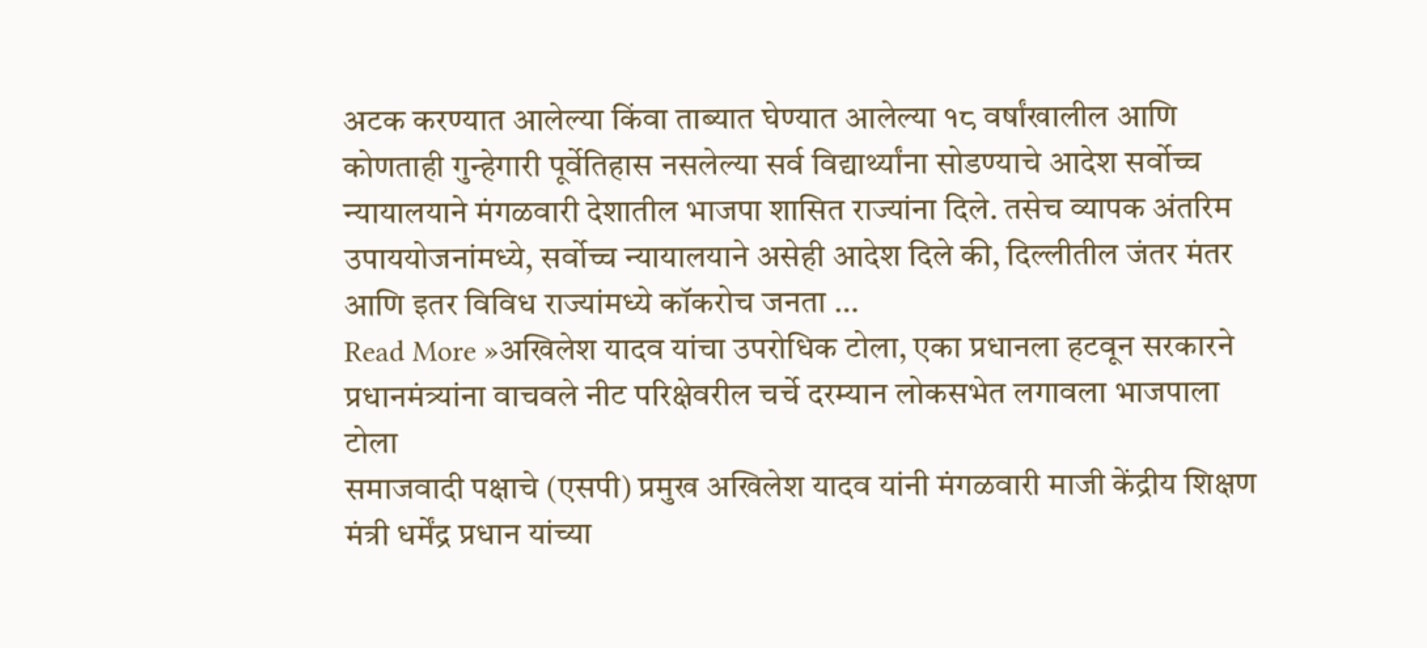अटक करण्यात आलेल्या किंवा ताब्यात घेण्यात आलेल्या १८ वर्षांखालील आणि कोणताही गुन्हेगारी पूर्वेतिहास नसलेल्या सर्व विद्यार्थ्यांना सोडण्याचे आदेश सर्वोच्च न्यायालयाने मंगळवारी देशातील भाजपा शासित राज्यांना दिले. तसेच व्यापक अंतरिम उपाययोजनांमध्ये, सर्वोच्च न्यायालयाने असेही आदेश दिले की, दिल्लीतील जंतर मंतर आणि इतर विविध राज्यांमध्ये कॉकरोच जनता …
Read More »अखिलेश यादव यांचा उपरोधिक टोला, एका प्रधानला हटवून सरकारने प्रधानमंत्र्यांना वाचवले नीट परिक्षेवरील चर्चे दरम्यान लोकसभेत लगावला भाजपाला टोला
समाजवादी पक्षाचे (एसपी) प्रमुख अखिलेश यादव यांनी मंगळवारी माजी केंद्रीय शिक्षण मंत्री धर्मेंद्र प्रधान यांच्या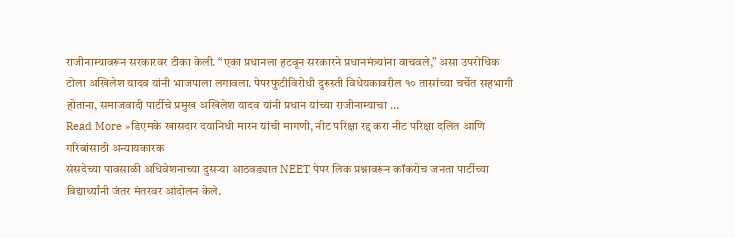राजीनाम्यावरून सरकारवर टीका केली. “एका प्रधानला हटवून सरकारने प्रधानमंत्र्यांना वाचवले,” असा उपरोधिक टोला अखिलेश यादव यांनी भाजपाला लगावला. पेपरफुटीविरोधी दुरुस्ती विधेयकावरील १० तासांच्या चर्चेत सहभागी होताना, समाजवादी पार्टीचे प्रमुख अखिलेश यादव यांनी प्रधान यांच्या राजीनाम्याचा …
Read More »डिएमके खासदार दयानिधी मारन यांची मागणी, नीट परिक्षा रद्द करा नीट परिक्षा दलित आणि गरिबांसाठी अन्यायकारक
संसदेच्या पावसाळी अधिवेशनाच्या दुसऱ्या आठवड्यात NEET पेपर लिक प्रश्नावरून कॉकरोच जनता पार्टीच्या विद्यार्थ्यांनी जंतर मंतरवर आंदोलन केले.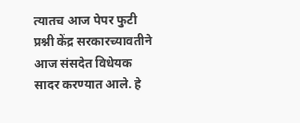त्यातच आज पेपर फुटी प्रश्नी केंद्र सरकारच्यावतीने आज संसदेत विधेयक सादर करण्यात आले. हे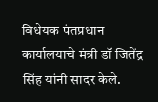विधेयक पंतप्रधान कार्यालयाचे मंत्री डॉ जितेंद्र सिंह यांनी सादर केले.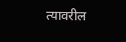त्यावरील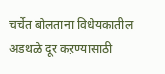चर्चेत बोलताना विधेयकातील अडथळे दूर कऱण्यासाठी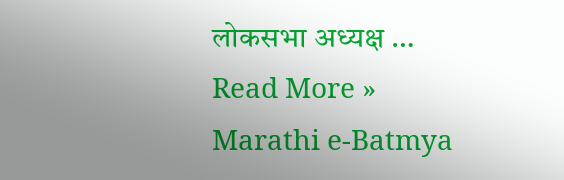लोकसभा अध्यक्ष …
Read More »
Marathi e-Batmya